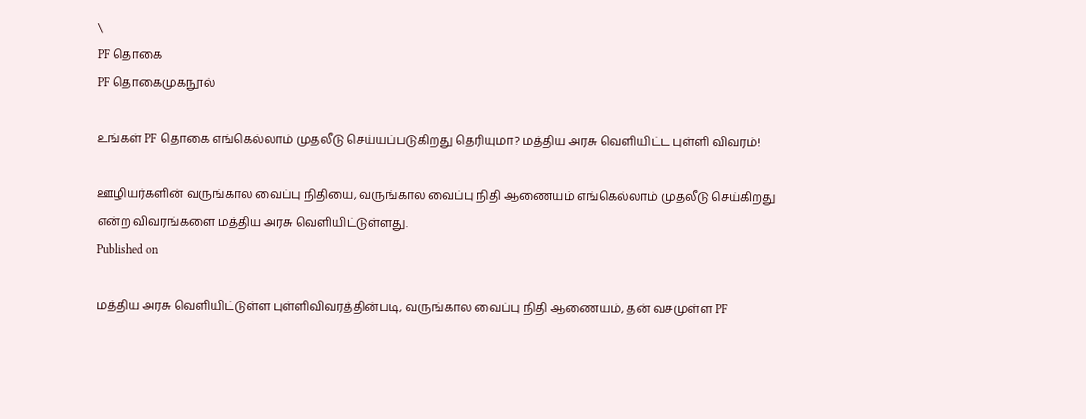\
PF தொகை
PF தொகைமுகநூல்

உங்கள் PF தொகை எங்கெல்லாம் முதலீடு செய்யப்படுகிறது தெரியுமா? மத்திய அரசு வெளியிட்ட புள்ளி விவரம்!

ஊழியர்களின் வருங்கால வைப்பு நிதியை, வருங்கால வைப்பு நிதி ஆணையம் எங்கெல்லாம் முதலீடு செய்கிறது என்ற விவரங்களை மத்திய அரசு வெளியிட்டுள்ளது.
Published on

மத்திய அரசு வெளியிட்டுள்ள புள்ளிவிவரத்தின்படி, வருங்கால வைப்பு நிதி ஆணையம், தன் வசமுள்ள PF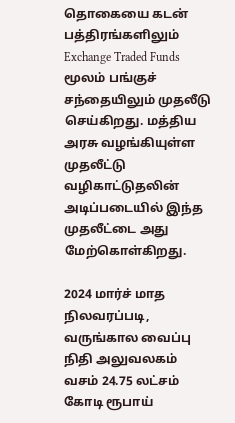தொகையை கடன் பத்திரங்களிலும் Exchange Traded Funds மூலம் பங்குச் சந்தையிலும் முதலீடு செய்கிறது. மத்திய அரசு வழங்கியுள்ள முதலீட்டு வழிகாட்டுதலின் அடிப்படையில் இந்த முதலீட்டை அது மேற்கொள்கிறது.

2024 மார்ச் மாத நிலவரப்படி, வருங்கால வைப்பு நிதி அலுவலகம் வசம் 24.75 லட்சம் கோடி ரூபாய்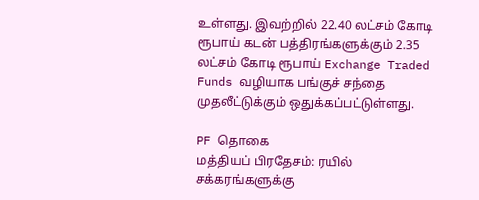உள்ளது. இவற்றில் 22.40 லட்சம் கோடி ரூபாய் கடன் பத்திரங்களுக்கும் 2.35 லட்சம் கோடி ரூபாய் Exchange Traded Funds வழியாக பங்குச் சந்தை முதலீட்டுக்கும் ஒதுக்கப்பட்டுள்ளது.

PF தொகை
மத்தியப் பிரதேசம்: ரயில் சக்கரங்களுக்கு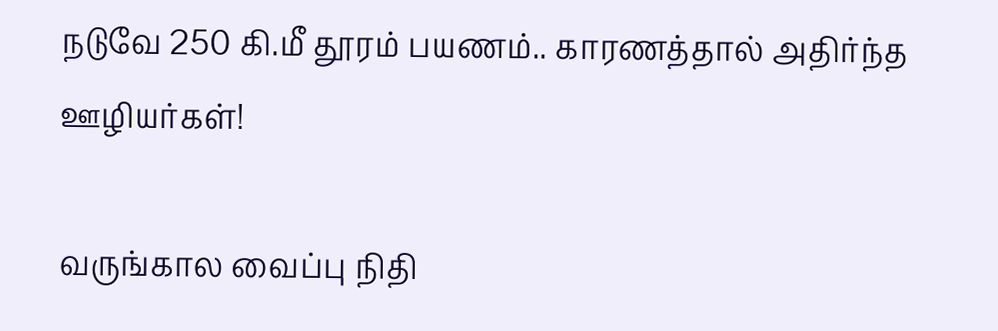நடுவே 250 கி.மீ தூரம் பயணம்.. காரணத்தால் அதிர்ந்த ஊழியர்கள்!

வருங்கால வைப்பு நிதி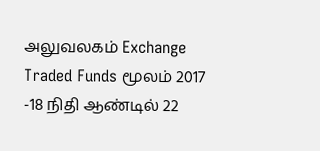அலுவலகம் Exchange Traded Funds மூலம் 2017 -18 நிதி ஆண்டில் 22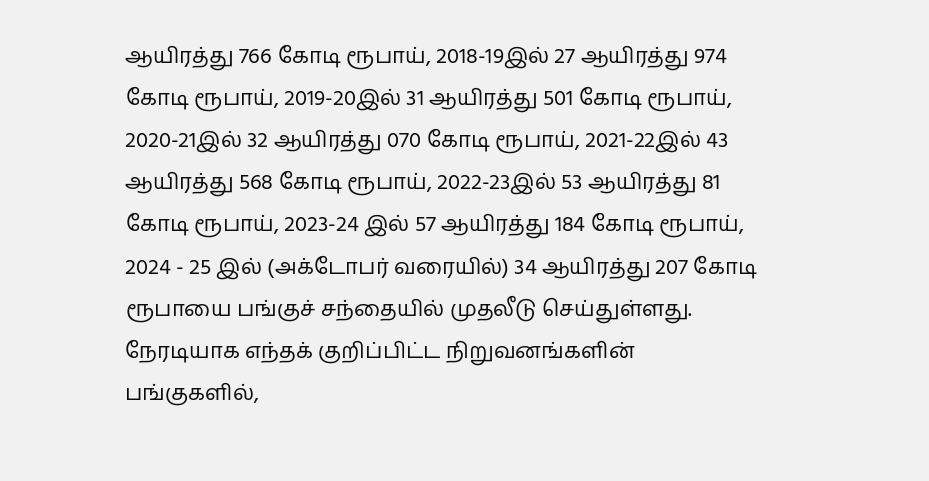ஆயிரத்து 766 கோடி ரூபாய், 2018-19இல் 27 ஆயிரத்து 974 கோடி ரூபாய், 2019-20இல் 31 ஆயிரத்து 501 கோடி ரூபாய், 2020-21இல் 32 ஆயிரத்து 070 கோடி ரூபாய், 2021-22இல் 43 ஆயிரத்து 568 கோடி ரூபாய், 2022-23இல் 53 ஆயிரத்து 81 கோடி ரூபாய், 2023-24 இல் 57 ஆயிரத்து 184 கோடி ரூபாய், 2024 - 25 இல் (அக்டோபர் வரையில்) 34 ஆயிரத்து 207 கோடி ரூபாயை பங்குச் சந்தையில் முதலீடு செய்துள்ளது. நேரடியாக எந்தக் குறிப்பிட்ட நிறுவனங்களின் பங்குகளில்,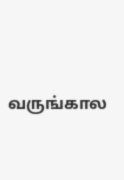வருங்கால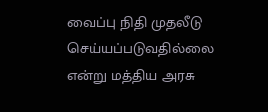வைப்பு நிதி முதலீடு செய்யப்படுவதில்லை என்று மத்திய அரசு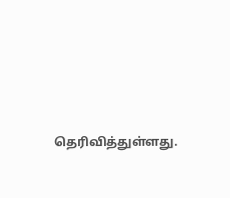தெரிவித்துள்ளது.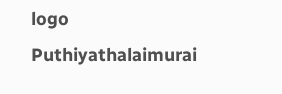logo
Puthiyathalaimurai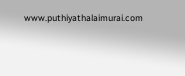www.puthiyathalaimurai.com